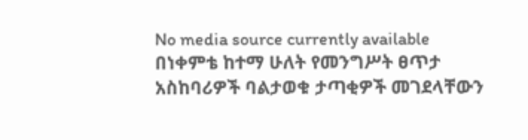No media source currently available
በነቀምቴ ከተማ ሁለት የመንግሥት ፀጥታ አስከባሪዎች ባልታወቁ ታጣቂዎች መገደላቸውን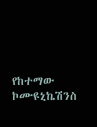የከተማው ኮሙዩኒኬሽንስ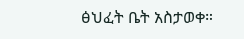ፅህፈት ቤት አስታወቀ።